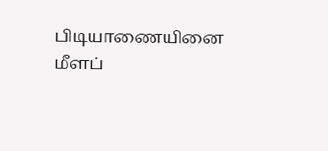பிடியாணையினை மீளப்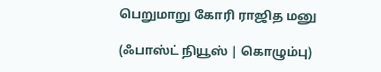பெறுமாறு கோரி ராஜித மனு

(ஃபாஸ்ட் நியூஸ் | கொழும்பு)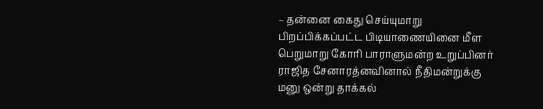– தன்னை கைது செய்யுமாறு பிறப்பிக்கப்பட்ட பிடியாணையினை மீள பெறுமாறு கோரி பாராளுமன்ற உறுப்பினர் ராஜித சேனாரத்னவினால் நீதிமன்றுக்கு மனு ஒன்று தாக்கல்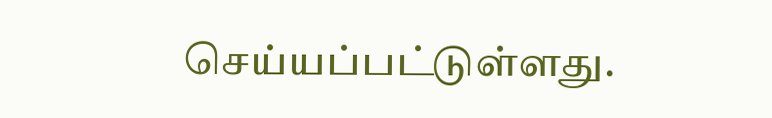செய்யப்பட்டுள்ளது.